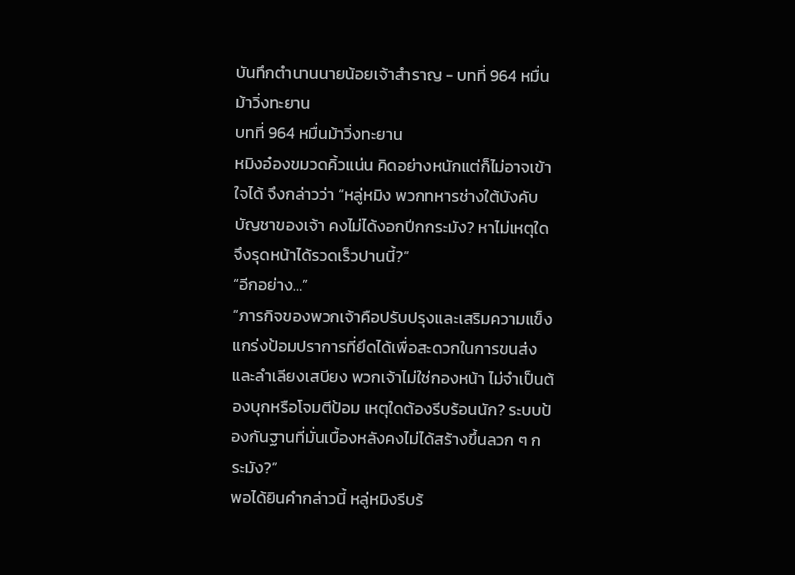บันทึกตำนานนายน้อยเจ้าสำราญ - บทที่ 964 หมื่นม้าวิ่งทะยาน
บทที่ 964 หมื่นม้าวิ่งทะยาน
หมิงอ๋องขมวดคิ้วแน่น คิดอย่างหนักแต่ก็ไม่อาจเข้าใจได้ จึงกล่าวว่า “หลู่หมิง พวกทหารช่างใต้บังคับบัญชาของเจ้า คงไม่ได้งอกปีกกระมัง? หาไม่เหตุใดจึงรุดหน้าได้รวดเร็วปานนี้?”
“อีกอย่าง…”
“ภารกิจของพวกเจ้าคือปรับปรุงและเสริมความแข็งแกร่งป้อมปราการที่ยึดได้เพื่อสะดวกในการขนส่งและลำเลียงเสบียง พวกเจ้าไม่ใช่กองหน้า ไม่จำเป็นต้องบุกหรือโจมตีป้อม เหตุใดต้องรีบร้อนนัก? ระบบป้องกันฐานที่มั่นเบื้องหลังคงไม่ได้สร้างขึ้นลวก ๆ กระมัง?”
พอได้ยินคำกล่าวนี้ หลู่หมิงรีบร้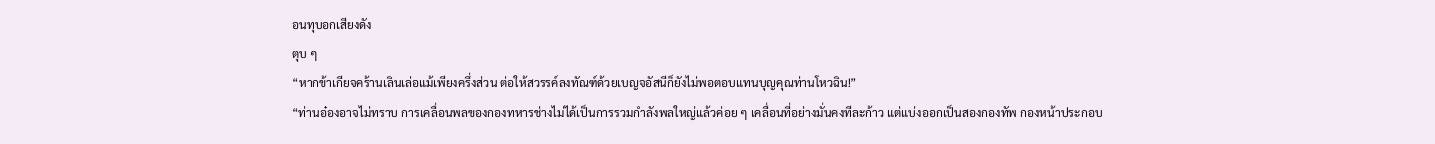อนทุบอกเสียงดัง
ตุบ ๆ
“หากข้าเกียจคร้านเลินเล่อแม้เพียงครึ่งส่วน ต่อให้สวรรค์ลงทัณฑ์ด้วยเบญจอัสนีก็ยังไม่พอตอบแทนบุญคุณท่านโหวฉิน!”
“ท่านอ๋องอาจไม่ทราบ การเคลื่อนพลของกองทหารช่างไม่ได้เป็นการรวมกำลังพลใหญ่แล้วค่อย ๆ เคลื่อนที่อย่างมั่นคงทีละก้าว แต่แบ่งออกเป็นสองกองทัพ กองหน้าประกอบ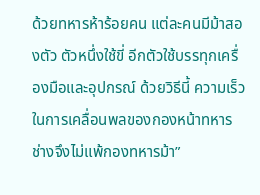ด้วยทหารห้าร้อยคน แต่ละคนมีม้าสองตัว ตัวหนึ่งใช้ขี่ อีกตัวใช้บรรทุกเครื่องมือและอุปกรณ์ ด้วยวิธีนี้ ความเร็วในการเคลื่อนพลของกองหน้าทหารช่างจึงไม่แพ้กองทหารม้า”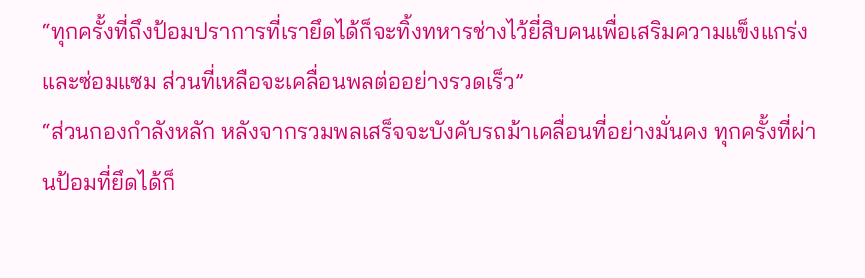“ทุกครั้งที่ถึงป้อมปราการที่เรายึดได้ก็จะทิ้งทหารช่างไว้ยี่สิบคนเพื่อเสริมความแข็งแกร่งและซ่อมแซม ส่วนที่เหลือจะเคลื่อนพลต่ออย่างรวดเร็ว”
“ส่วนกองกำลังหลัก หลังจากรวมพลเสร็จจะบังคับรถม้าเคลื่อนที่อย่างมั่นคง ทุกครั้งที่ผ่านป้อมที่ยึดได้ก็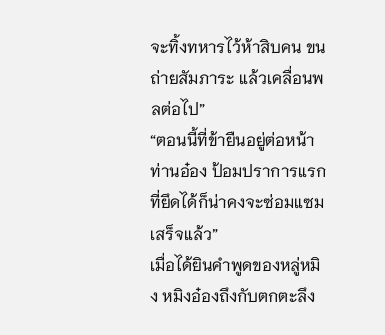จะทิ้งทหารไว้ห้าสิบคน ขนถ่ายสัมภาระ แล้วเคลื่อนพลต่อไป”
“ตอนนี้ที่ข้ายืนอยู่ต่อหน้าท่านอ๋อง ป้อมปราการแรกที่ยึดได้ก็น่าคงจะซ่อมแซมเสร็จแล้ว”
เมื่อได้ยินคำพูดของหลู่หมิง หมิงอ๋องถึงกับตกตะลึง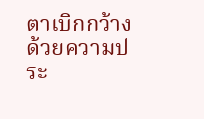ตาเบิกกว้างด้วยความประ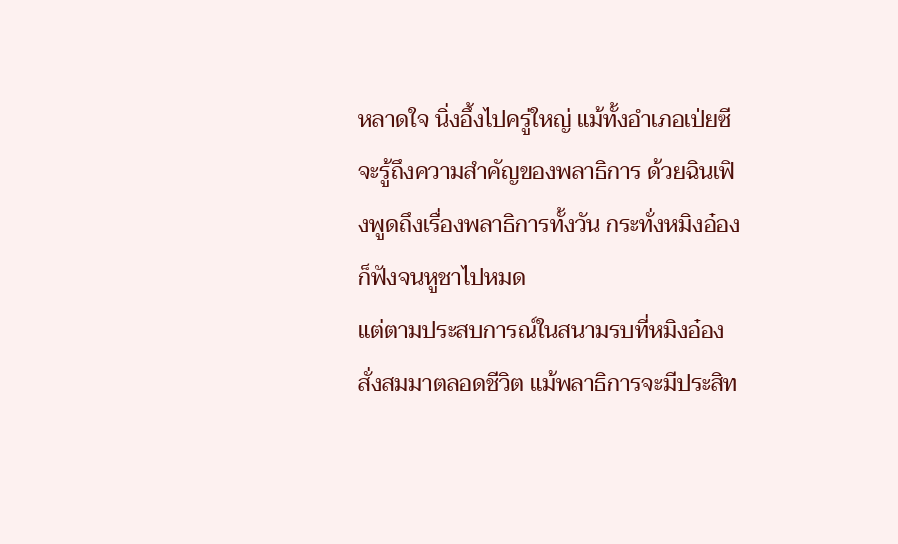หลาดใจ นิ่งอึ้งไปครู่ใหญ่ แม้ทั้งอำเภอเป่ยซีจะรู้ถึงความสำคัญของพลาธิการ ด้วยฉินเฟิงพูดถึงเรื่องพลาธิการทั้งวัน กระทั่งหมิงอ๋องก็ฟังจนหูชาไปหมด
แต่ตามประสบการณ์ในสนามรบที่หมิงอ๋องสั่งสมมาตลอดชีวิต แม้พลาธิการจะมีประสิท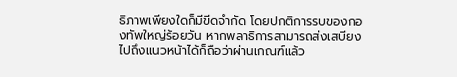ธิภาพเพียงใดก็มีขีดจำกัด โดยปกติการรบของกองทัพใหญ่ร้อยวัน หากพลาธิการสามารถส่งเสบียงไปถึงแนวหน้าได้ก็ถือว่าผ่านเกณฑ์แล้ว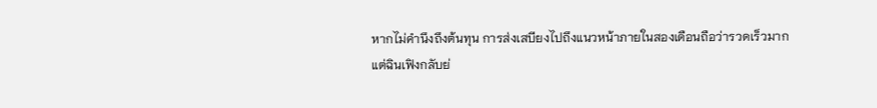หากไม่คำนึงถึงต้นทุน การส่งเสบียงไปถึงแนวหน้าภายในสองเดือนถือว่ารวดเร็วมาก
แต่ฉินเฟิงกลับย่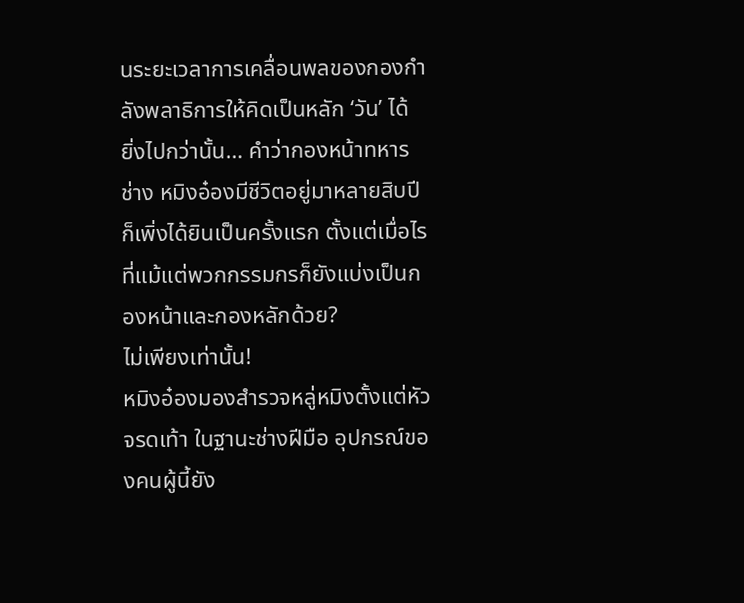นระยะเวลาการเคลื่อนพลของกองกำลังพลาธิการให้คิดเป็นหลัก ‘วัน’ ได้
ยิ่งไปกว่านั้น… คำว่ากองหน้าทหารช่าง หมิงอ๋องมีชีวิตอยู่มาหลายสิบปีก็เพิ่งได้ยินเป็นครั้งแรก ตั้งแต่เมื่อไรที่แม้แต่พวกกรรมกรก็ยังแบ่งเป็นกองหน้าและกองหลักด้วย?
ไม่เพียงเท่านั้น!
หมิงอ๋องมองสำรวจหลู่หมิงตั้งแต่หัวจรดเท้า ในฐานะช่างฝีมือ อุปกรณ์ของคนผู้นี้ยัง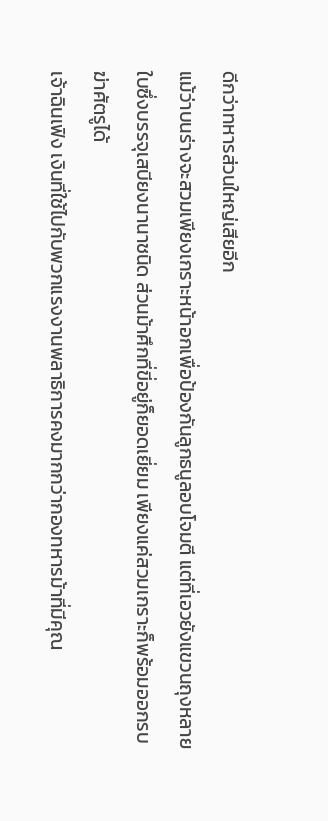ดีกว่าทหารส่วนใหญ่เสียอีก
แม้ว่าบนร่างจะสวมเพียงเกราะหน้าอกเพื่อป้องกันลูกธนูลอบโจมตี แต่ที่เอวยังแขวนถุงหลายใบซึ่งบรรจุเสบียงนานาชนิด ส่วนม้าศึกที่ขี่อยู่ก็ยอดเยี่ยม เพียงแค่สวมเกราะก็พร้อมออกรบ ฆ่าศัตรูได้
เจ้าฉินเฟิง เงินที่ใช้ไปกับพวกแรงงานพลาธิการคงมากกว่ากองทหารม้าที่มีคุณ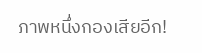ภาพหนึ่งกองเสียอีก!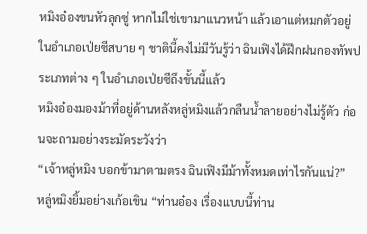หมิงอ๋องขนหัวลุกซู่ หากไม่ใช่เขามาแนวหน้า แล้วเอาแต่หมกตัวอยู่ในอำเภอเป่ยซีสบาย ๆ ชาตินี้คงไม่มีวันรู้ว่า ฉินเฟิงได้ฝึกฝนกองทัพประเภทต่าง ๆ ในอำเภอเป่ยซีถึงขั้นนี้แล้ว
หมิงอ๋องมองม้าที่อยู่ด้านหลังหลู่หมิงแล้วกลืนน้ำลายอย่างไม่รู้ตัว ก่อนจะถามอย่างระมัดระวังว่า
“เจ้าหลู่หมิง บอกข้ามาตามตรง ฉินเฟิงมีม้าทั้งหมดเท่าไรกันแน่?”
หลู่หมิงยิ้มอย่างเก้อเขิน “ท่านอ๋อง เรื่องแบบนี้ท่าน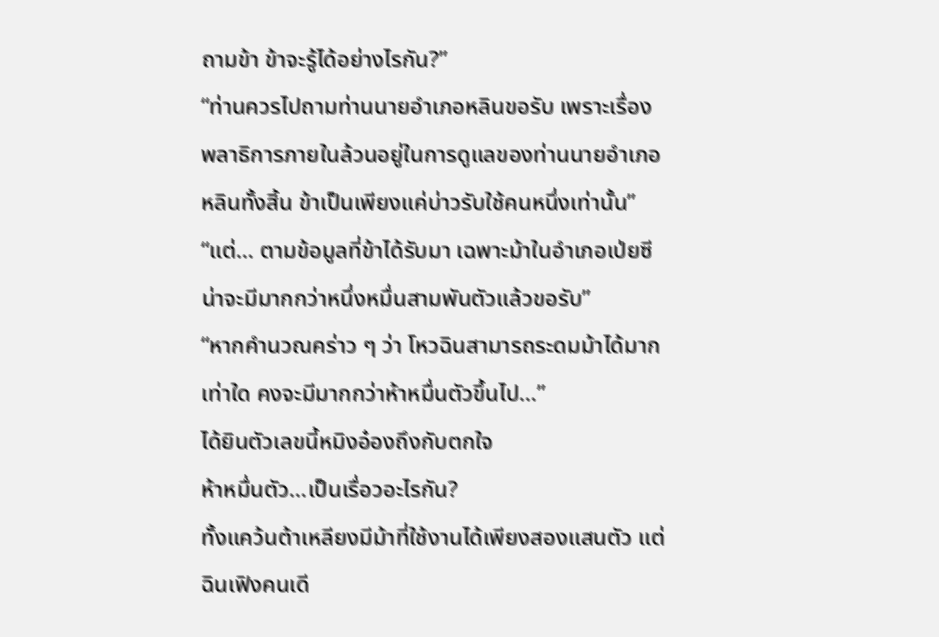ถามข้า ข้าจะรู้ได้อย่างไรกัน?”
“ท่านควรไปถามท่านนายอำเภอหลินขอรับ เพราะเรื่องพลาธิการภายในล้วนอยู่ในการดูแลของท่านนายอำเภอหลินทั้งสิ้น ข้าเป็นเพียงแค่บ่าวรับใช้คนหนึ่งเท่านั้น”
“แต่… ตามข้อมูลที่ข้าได้รับมา เฉพาะม้าในอำเภอเป่ยซีน่าจะมีมากกว่าหนึ่งหมื่นสามพันตัวแล้วขอรับ”
“หากคำนวณคร่าว ๆ ว่า โหวฉินสามารถระดมม้าได้มากเท่าใด คงจะมีมากกว่าห้าหมื่นตัวขึ้นไป…”
ได้ยินตัวเลขนี้หมิงอ๋องถึงกับตกใจ
ห้าหมื่นตัว…เป็นเรื่อวอะไรกัน?
ทั้งแคว้นต้าเหลียงมีม้าที่ใช้งานได้เพียงสองแสนตัว แต่ฉินเฟิงคนเดี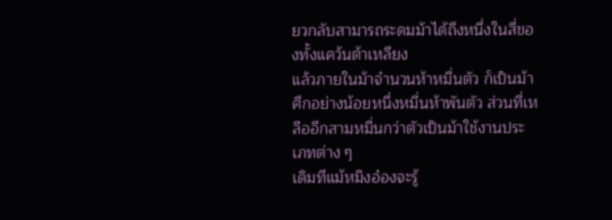ยวกลับสามารถระดมม้าได้ถึงหนึ่งในสี่ของทั้งแคว้นต้าเหลียง
แล้วภายในม้าจำนวนห้าหมื่นตัว ก็เป็นม้าศึกอย่างน้อยหนึ่งหมื่นห้าพันตัว ส่วนที่เหลืออีกสามหมื่นกว่าตัวเป็นม้าใช้งานประเภทต่าง ๆ
เดิมทีแม้หมิงอ๋องจะรู้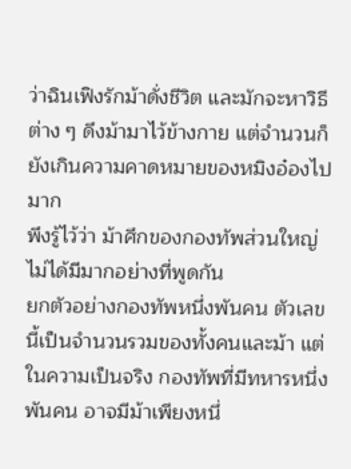ว่าฉินเฟิงรักม้าดั่งชีวิต และมักจะหาวิธีต่าง ๆ ดึงม้ามาไว้ข้างกาย แต่จำนวนก็ยังเกินความคาดหมายของหมิงอ๋องไปมาก
พึงรู้ไว้ว่า ม้าศึกของกองทัพส่วนใหญ่ไม่ได้มีมากอย่างที่พูดกัน
ยกตัวอย่างกองทัพหนึ่งพันคน ตัวเลขนี้เป็นจำนวนรวมของทั้งคนและม้า แต่ในความเป็นจริง กองทัพที่มีทหารหนึ่งพันคน อาจมีม้าเพียงหนึ่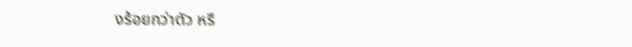งร้อยกว่าตัว หรื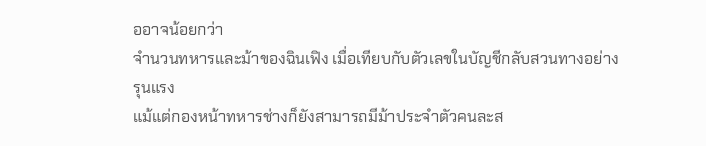ออาจน้อยกว่า
จำนวนทหารและม้าของฉินเฟิง เมื่อเทียบกับตัวเลขในบัญชีกลับสวนทางอย่างรุนแรง
แม้แต่กองหน้าทหารช่างก็ยังสามารถมีม้าประจำตัวคนละส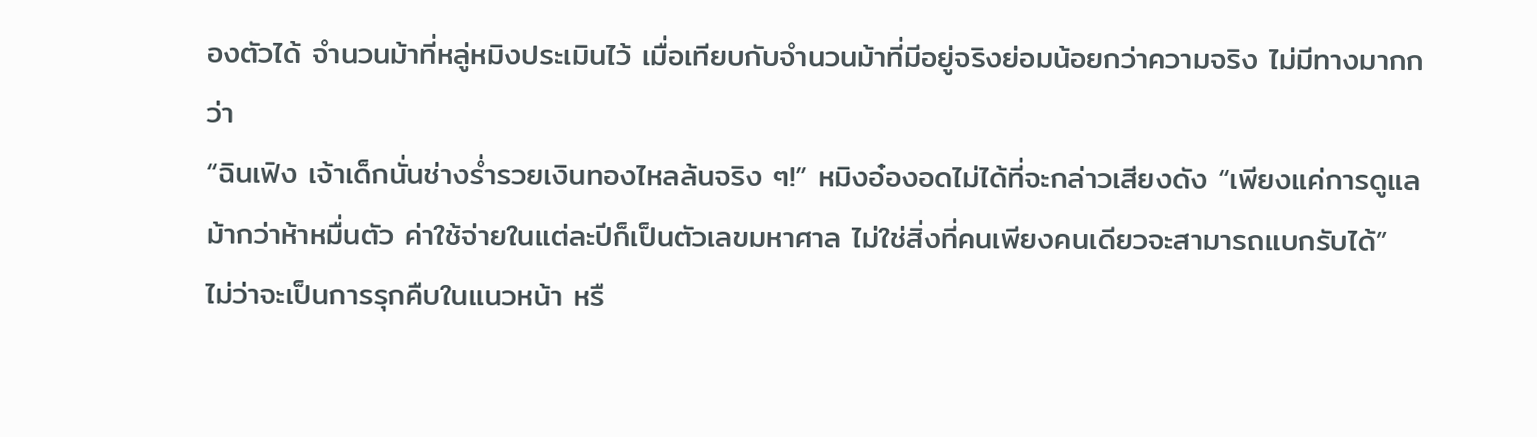องตัวได้ จำนวนม้าที่หลู่หมิงประเมินไว้ เมื่อเทียบกับจำนวนม้าที่มีอยู่จริงย่อมน้อยกว่าความจริง ไม่มีทางมากกว่า
“ฉินเฟิง เจ้าเด็กนั่นช่างร่ำรวยเงินทองไหลล้นจริง ๆ!” หมิงอ๋องอดไม่ได้ที่จะกล่าวเสียงดัง “เพียงแค่การดูแลม้ากว่าห้าหมื่นตัว ค่าใช้จ่ายในแต่ละปีก็เป็นตัวเลขมหาศาล ไม่ใช่สิ่งที่คนเพียงคนเดียวจะสามารถแบกรับได้”
ไม่ว่าจะเป็นการรุกคืบในแนวหน้า หรื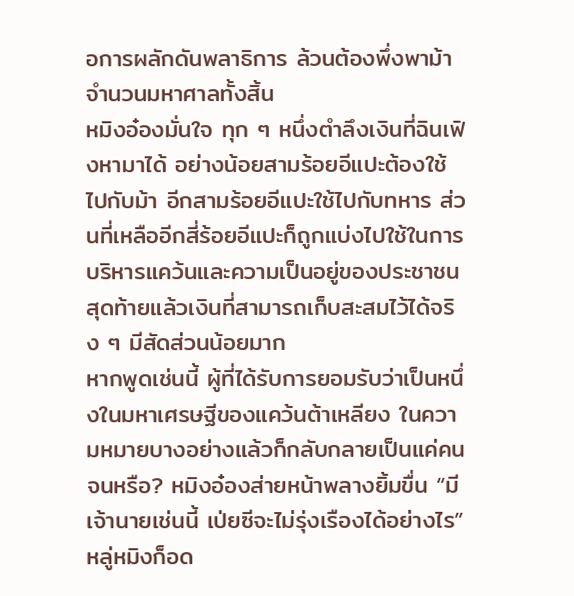อการผลักดันพลาธิการ ล้วนต้องพึ่งพาม้าจำนวนมหาศาลทั้งสิ้น
หมิงอ๋องมั่นใจ ทุก ๆ หนึ่งตำลึงเงินที่ฉินเฟิงหามาได้ อย่างน้อยสามร้อยอีแปะต้องใช้ไปกับม้า อีกสามร้อยอีแปะใช้ไปกับทหาร ส่วนที่เหลืออีกสี่ร้อยอีแปะก็ถูกแบ่งไปใช้ในการบริหารแคว้นและความเป็นอยู่ของประชาชน สุดท้ายแล้วเงินที่สามารถเก็บสะสมไว้ได้จริง ๆ มีสัดส่วนน้อยมาก
หากพูดเช่นนี้ ผู้ที่ได้รับการยอมรับว่าเป็นหนึ่งในมหาเศรษฐีของแคว้นต้าเหลียง ในความหมายบางอย่างแล้วก็กลับกลายเป็นแค่คนจนหรือ? หมิงอ๋องส่ายหน้าพลางยิ้มขื่น “มีเจ้านายเช่นนี้ เป่ยซีจะไม่รุ่งเรืองได้อย่างไร”
หลู่หมิงก็อด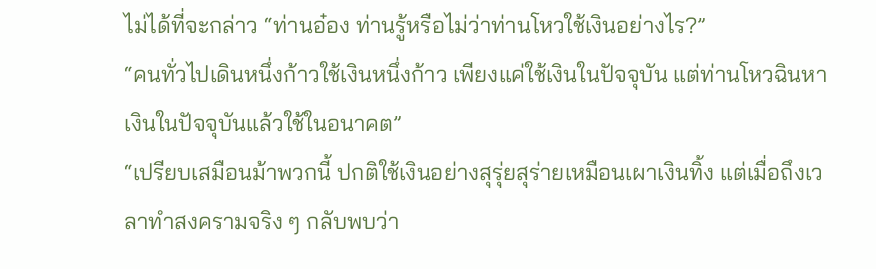ไม่ได้ที่จะกล่าว “ท่านอ๋อง ท่านรู้หรือไม่ว่าท่านโหวใช้เงินอย่างไร?”
“คนทั่วไปเดินหนึ่งก้าวใช้เงินหนึ่งก้าว เพียงแค่ใช้เงินในปัจจุบัน แต่ท่านโหวฉินหาเงินในปัจจุบันแล้วใช้ในอนาคต”
“เปรียบเสมือนม้าพวกนี้ ปกติใช้เงินอย่างสุรุ่ยสุร่ายเหมือนเผาเงินทิ้ง แต่เมื่อถึงเวลาทำสงครามจริง ๆ กลับพบว่า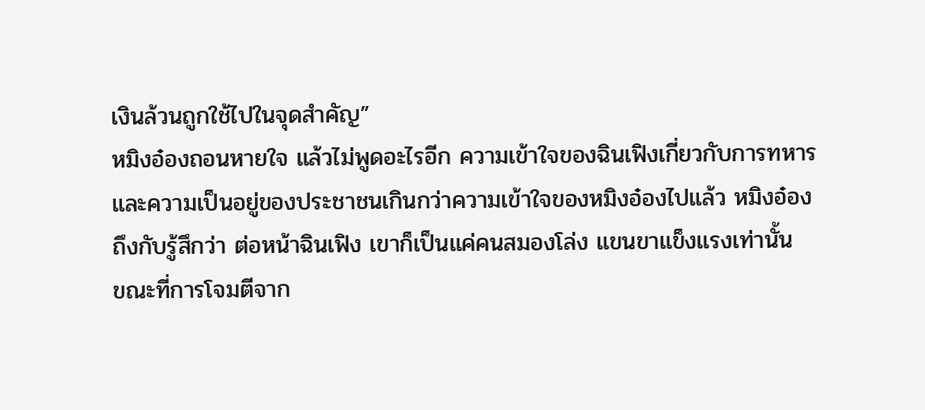เงินล้วนถูกใช้ไปในจุดสำคัญ”
หมิงอ๋องถอนหายใจ แล้วไม่พูดอะไรอีก ความเข้าใจของฉินเฟิงเกี่ยวกับการทหารและความเป็นอยู่ของประชาชนเกินกว่าความเข้าใจของหมิงอ๋องไปแล้ว หมิงอ๋องถึงกับรู้สึกว่า ต่อหน้าฉินเฟิง เขาก็เป็นแค่คนสมองโล่ง แขนขาแข็งแรงเท่านั้น
ขณะที่การโจมตีจาก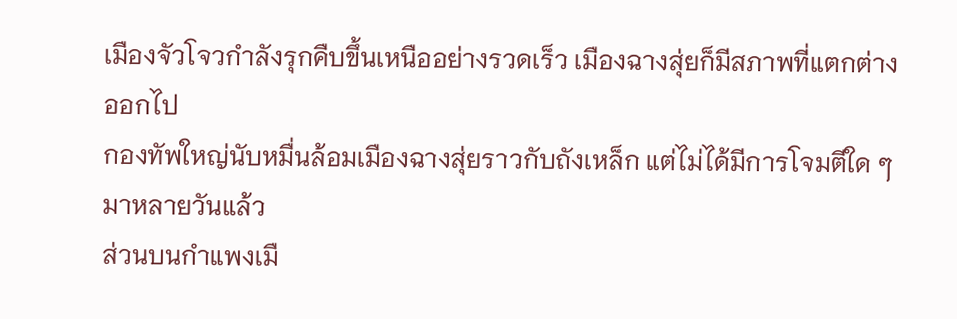เมืองจัวโจวกำลังรุกคืบขึ้นเหนืออย่างรวดเร็ว เมืองฉางสุ่ยก็มีสภาพที่แตกต่างออกไป
กองทัพใหญ่นับหมื่นล้อมเมืองฉางสุ่ยราวกับถังเหล็ก แต่ไม่ได้มีการโจมตีใด ๆ มาหลายวันแล้ว
ส่วนบนกำแพงเมื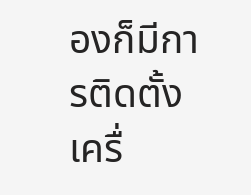องก็มีการติดตั้งเครื่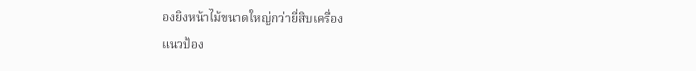องยิงหน้าไม้ขนาดใหญ่กว่ายี่สิบเครื่อง
แนวป้อง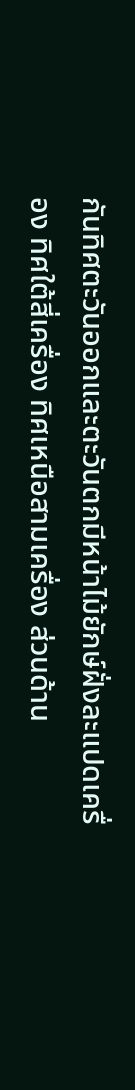กันทิศตะวันออกและตะวันตกมีหน้าไม้ยักษ์ฝั่งละแปดเครื่อง ทิศใต้สี่เครื่อง ทิศเหนือสามเครื่อง ส่วนด้าน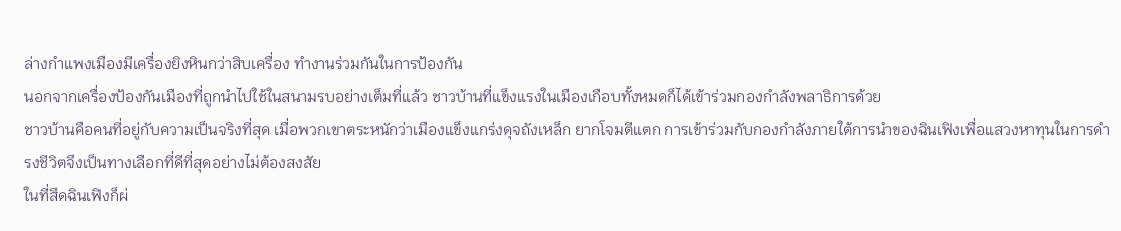ล่างกำแพงเมืองมีเครื่องยิงหินกว่าสิบเครื่อง ทำงานร่วมกันในการป้องกัน
นอกจากเครื่องป้องกันเมืองที่ถูกนำไปใช้ในสนามรบอย่างเต็มที่แล้ว ชาวบ้านที่แข็งแรงในเมืองเกือบทั้งหมดก็ได้เข้าร่วมกองกำลังพลาธิการด้วย
ชาวบ้านคือคนที่อยู่กับความเป็นจริงที่สุด เมื่อพวกเขาตระหนักว่าเมืองแข็งแกร่งดุจถังเหล็ก ยากโจมตีแตก การเข้าร่วมกับกองกำลังภายใต้การนำของฉินเฟิงเพื่อแสวงหาทุนในการดำรงชีวิตจึงเป็นทางเลือกที่ดีที่สุดอย่างไม่ต้องสงสัย
ในที่สึดฉินเฟิงก็ผ่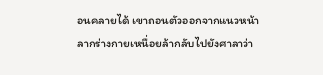อนคลายได้ เขาถอนตัวออกจากแนวหน้า ลากร่างกายเหนื่อยล้ากลับไปยังศาลาว่า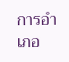การอำเภอ